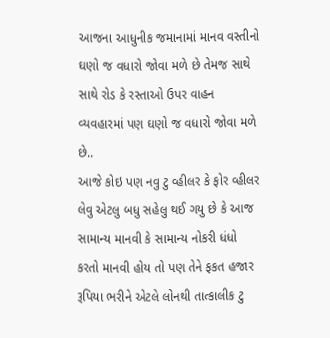આજના આધુનીક જમાનામાં માનવ વસ્તીનો ઘણો જ વધારો જોવા મળે છે તેમજ સાથે સાથે રોડ કે રસ્તાઓ ઉપર વાહન વ્યવહારમાં પણ ઘણો જ વધારો જોવા મળે છે..
આજે કોઇ પણ નવુ ટુ વ્હીલર કે ફોર વ્હીલર લેવુ એટલુ બધુ સહેલુ થઈ ગયુ છે કે આજ સામાન્ય માનવી કે સામાન્ય નોકરી ધંધો કરતો માનવી હોય તો પણ તેને ફકત હજાર રૂપિયા ભરીને એટલે લોનથી તાત્કાલીક ટુ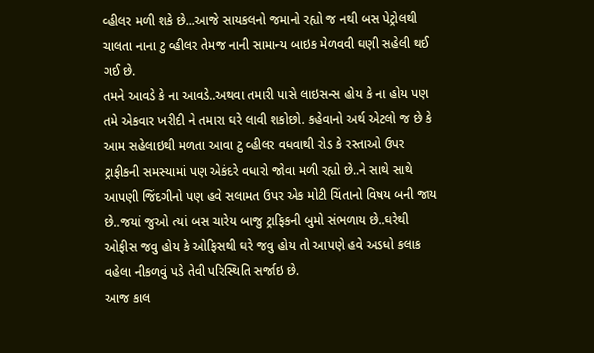વ્હીલર મળી શકે છે...આજે સાયકલનો જમાનો રહ્યો જ નથી બસ પેટ્રોલથી ચાલતા નાના ટુ વ્હીલર તેમજ નાની સામાન્ય બાઇક મેળવવી ઘણી સહેલી થઈ ગઈ છે.
તમને આવડે કે ના આવડે..અથવા તમારી પાસે લાઇસન્સ હોય કે ના હોય પણ તમે એકવાર ખરીદી ને તમારા ઘરે લાવી શકોછો. કહેવાનો અર્થ એટલો જ છે કે આમ સહેલાઇથી મળતા આવા ટુ વ્હીલર વધવાથી રોડ કે રસ્તાઓ ઉપર ટ્રાફીકની સમસ્યામાં પણ એકંદરે વધારો જોવા મળી રહ્યો છે..ને સાથે સાથે આપણી જિંદગીનો પણ હવે સલામત ઉપર એક મોટી ચિંતાનો વિષય બની જાય છે..જયાં જુઓ ત્યાં બસ ચારેય બાજુ ટ્રાફિકની બુમો સંભળાય છે..ઘરેથી ઓફીસ જવુ હોય કે ઓફિસથી ઘરે જવુ હોય તો આપણે હવે અડધો કલાક વહેલા નીકળવું પડે તેવી પરિસ્થિતિ સર્જાઇ છે.
આજ કાલ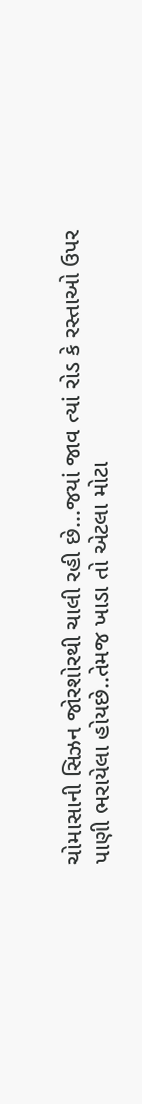ચોમાસાની સિઝન જોરશોરથી ચાલી રહી છે...જયાં જાવ ત્યાં રોડ કે રસ્તાઓ ઉપર પાણી ભરાયેલા હોયછે..તેમજ ખાડા તો એટલા મોટા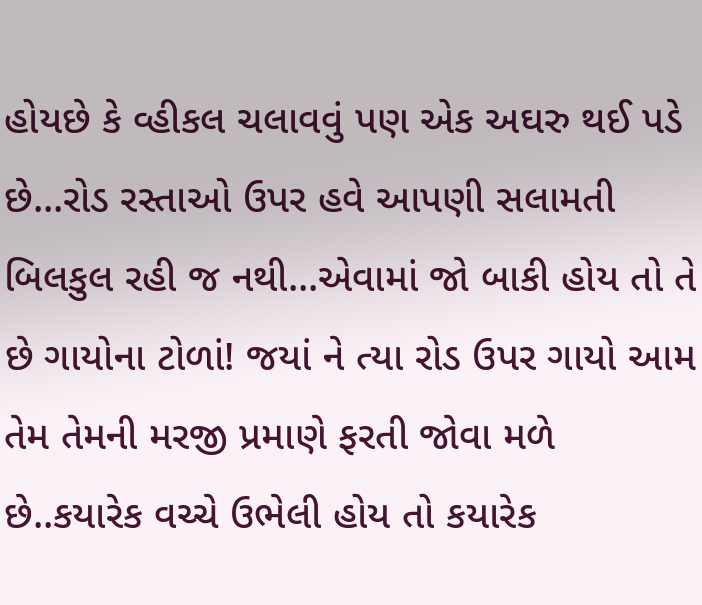હોયછે કે વ્હીકલ ચલાવવું પણ એક અઘરુ થઈ પડે છે...રોડ રસ્તાઓ ઉપર હવે આપણી સલામતી બિલકુલ રહી જ નથી...એવામાં જો બાકી હોય તો તે છે ગાયોના ટોળાં! જયાં ને ત્યા રોડ ઉપર ગાયો આમ તેમ તેમની મરજી પ્રમાણે ફરતી જોવા મળે છે..કયારેક વચ્ચે ઉભેલી હોય તો કયારેક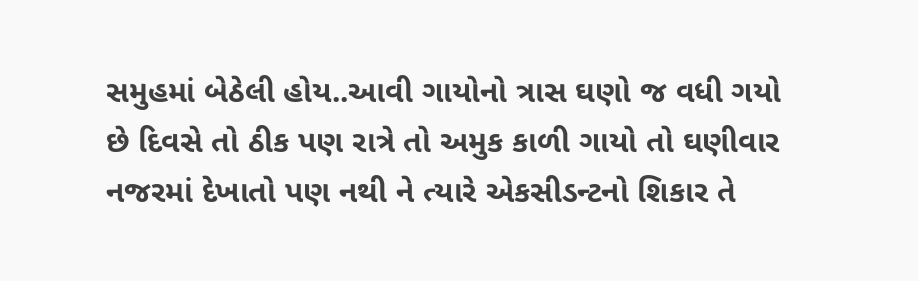સમુહમાં બેઠેલી હોય..આવી ગાયોનો ત્રાસ ઘણો જ વધી ગયો છે દિવસે તો ઠીક પણ રાત્રે તો અમુક કાળી ગાયો તો ઘણીવાર નજરમાં દેખાતો પણ નથી ને ત્યારે એકસીડન્ટનો શિકાર તે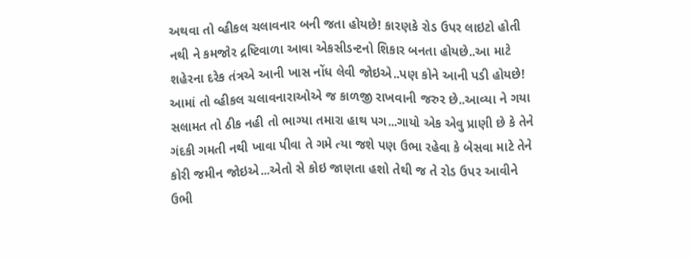અથવા તો વ્હીકલ ચલાવનાર બની જતા હોયછે! કારણકે રોડ ઉપર લાઇટો હોતી નથી ને કમજોર દ્રષ્ટિવાળા આવા એકસીડન્ટનો શિકાર બનતા હોયછે..આ માટે શહેરના દરેક તંત્રએ આની ખાસ નોંધ લેવી જોઇએ..પણ કોને આની પડી હોયછે! આમાં તો વ્હીકલ ચલાવનારાઓએ જ કાળજી રાખવાની જરુર છે..આવ્યા ને ગયા સલામત તો ઠીક નહી તો ભાગ્યા તમારા હાથ પગ...ગાયો એક એવુ પ્રાણી છે કે તેને ગંદકી ગમતી નથી ખાવા પીવા તે ગમે ત્યા જશે પણ ઉભા રહેવા કે બેસવા માટે તેને કોરી જમીન જોઇએ...એતો સે કોઇ જાણતા હશો તેથી જ તે રોડ ઉપર આવીને ઉભી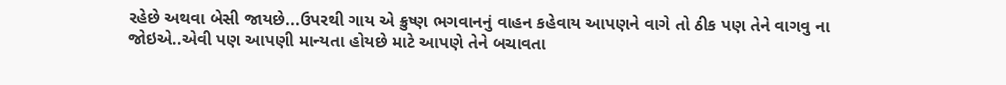રહેછે અથવા બેસી જાયછે...ઉપરથી ગાય એ ક્રુષ્ણ ભગવાનનું વાહન કહેવાય આપણને વાગે તો ઠીક પણ તેને વાગવુ ના જોઇએ..એવી પણ આપણી માન્યતા હોયછે માટે આપણે તેને બચાવતા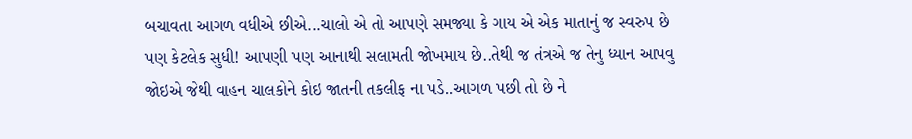બચાવતા આગળ વધીએ છીએ...ચાલો એ તો આપણે સમજ્યા કે ગાય એ એક માતાનું જ સ્વરુપ છે પણ કેટલેક સુધી! આપણી પણ આનાથી સલામતી જોખમાય છે..તેથી જ તંત્રએ જ તેનુ ધ્યાન આપવુ જોઇએ જેથી વાહન ચાલકોને કોઇ જાતની તકલીફ ના પડે..આગળ પછી તો છે ને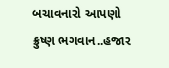બચાવનારો આપણો ક્રુષ્ણ ભગવાન..હજાર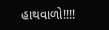હાથવાળો!!!!